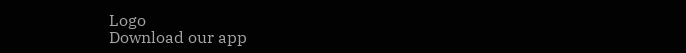Logo
Download our app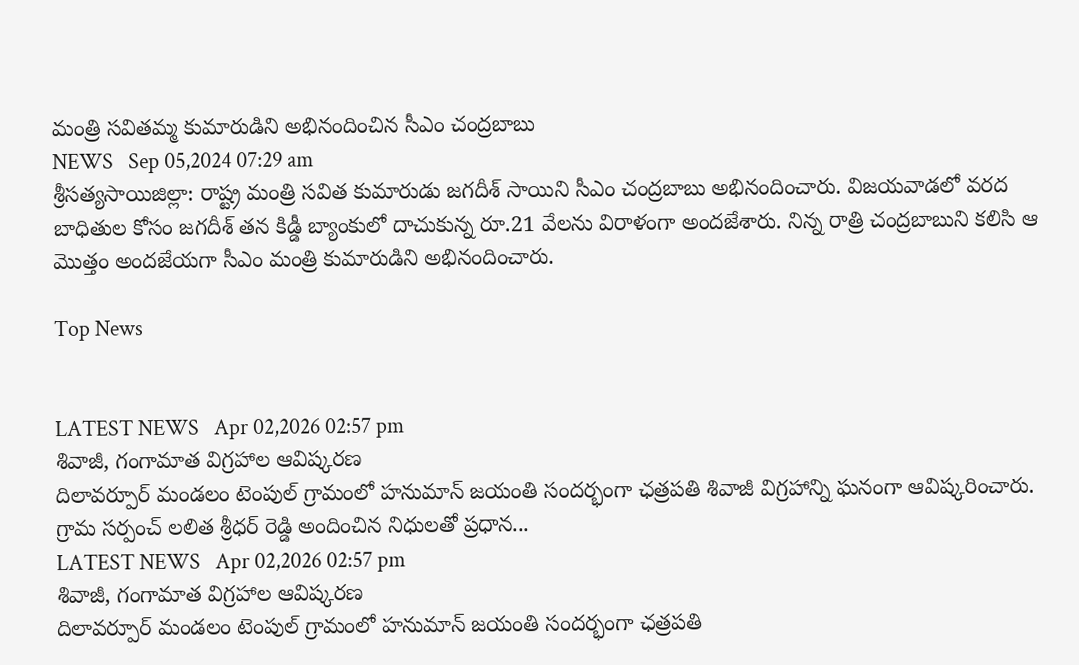మంత్రి సవితమ్మ కుమారుడిని అభినందించిన సీఎం చంద్ర‌బాబు
NEWS   Sep 05,2024 07:29 am
శ్రీసత్యసాయిజిల్లా: రాష్ట్ర మంత్రి సవిత కుమారుడు జగదీశ్ సాయిని సీఎం చంద్రబాబు అభినందించారు. విజయవాడలో వరద బాధితుల కోసం జగదీశ్ తన కిడ్డీ బ్యాంకులో దాచుకున్న రూ.21 వేలను విరాళంగా అందజేశారు. నిన్న రాత్రి చంద్రబాబుని కలిసి ఆ మొత్తం అందజేయగా సీఎం మంత్రి కుమారుడిని అభినందించారు.

Top News


LATEST NEWS   Apr 02,2026 02:57 pm
శివాజీ, గంగామాత విగ్రహాల‌ ఆవిష్కరణ
దిలావర్పూర్ మండలం టెంపుల్ గ్రామంలో హనుమాన్ జయంతి సందర్భంగా ఛత్రపతి శివాజీ విగ్రహాన్ని ఘనంగా ఆవిష్కరించారు. గ్రామ సర్పంచ్ లలిత శ్రీధర్ రెడ్డి అందించిన నిధులతో ప్రధాన...
LATEST NEWS   Apr 02,2026 02:57 pm
శివాజీ, గంగామాత విగ్రహాల‌ ఆవిష్కరణ
దిలావర్పూర్ మండలం టెంపుల్ గ్రామంలో హనుమాన్ జయంతి సందర్భంగా ఛత్రపతి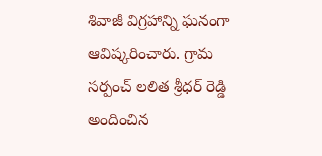శివాజీ విగ్రహాన్ని ఘనంగా ఆవిష్కరించారు. గ్రామ సర్పంచ్ లలిత శ్రీధర్ రెడ్డి అందించిన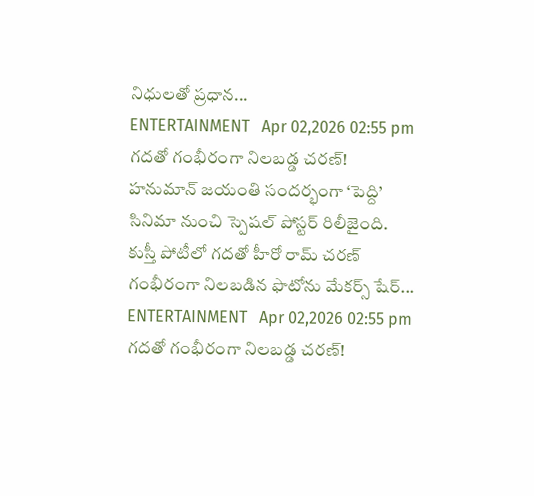నిధులతో ప్రధాన...
ENTERTAINMENT   Apr 02,2026 02:55 pm
గదతో గంభీరంగా నిలబడ్డ చ‌ర‌ణ్!
హనుమాన్ జయంతి సందర్భంగా ‘పెద్ది’ సినిమా నుంచి స్పెషల్ పోస్టర్ రిలీజైంది. కుస్తీ పోటీలో గదతో హీరో రామ్ చరణ్ గంభీరంగా నిలబడిన ఫొటోను మేకర్స్ షేర్...
ENTERTAINMENT   Apr 02,2026 02:55 pm
గదతో గంభీరంగా నిలబడ్డ చ‌ర‌ణ్!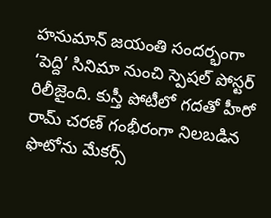హనుమాన్ జయంతి సందర్భంగా ‘పెద్ది’ సినిమా నుంచి స్పెషల్ పోస్టర్ రిలీజైంది. కుస్తీ పోటీలో గదతో హీరో రామ్ చరణ్ గంభీరంగా నిలబడిన ఫొటోను మేకర్స్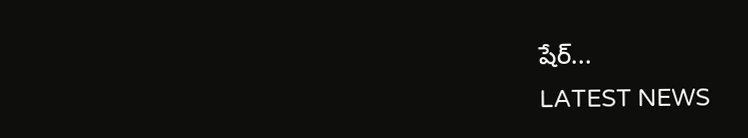షేర్...
LATEST NEWS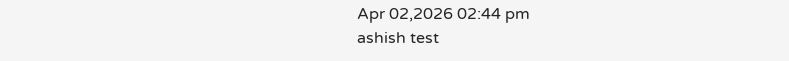Apr 02,2026 02:44 pm
ashish test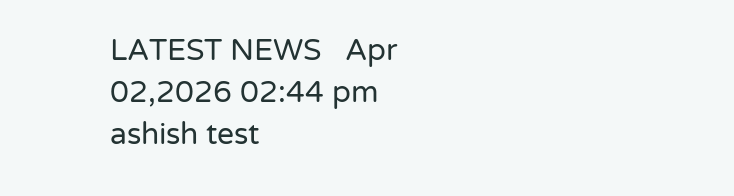LATEST NEWS   Apr 02,2026 02:44 pm
ashish test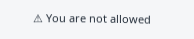⚠ You are not allowed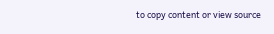to copy content or view source